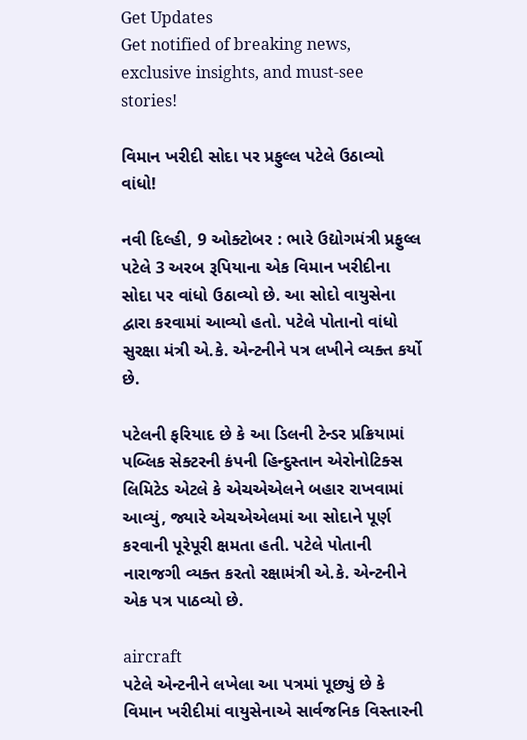Get Updates
Get notified of breaking news, exclusive insights, and must-see stories!

વિમાન ખરીદી સોદા પર પ્રફુલ્લ પટેલે ઉઠાવ્યો વાંધો!

નવી દિલ્હી, 9 ઓક્ટોબર : ભારે ઉદ્યોગમંત્રી પ્રફુલ્લ પટેલે 3 અરબ રૂપિયાના એક વિમાન ખરીદીના સોદા પર વાંધો ઉઠાવ્યો છે. આ સોદો વાયુસેના દ્વારા કરવામાં આવ્યો હતો. પટેલે પોતાનો વાંધો સુરક્ષા મંત્રી એ.કે. એન્ટનીને પત્ર લખીને વ્યક્ત કર્યો છે.

પટેલની ફરિયાદ છે કે આ ડિલની ટેન્ડર પ્રક્રિયામાં પબ્લિક સેક્ટરની કંપની હિન્દુસ્તાન એરોનોટિક્સ લિમિટેડ એટલે કે એચએએલને બહાર રાખવામાં આવ્યું, જ્યારે એચએએલમાં આ સોદાને પૂર્ણ કરવાની પૂરેપૂરી ક્ષમતા હતી. પટેલે પોતાની નારાજગી વ્યક્ત કરતો રક્ષામંત્રી એ.કે. એન્ટનીને એક પત્ર પાઠવ્યો છે.

aircraft
પટેલે એન્ટનીને લખેલા આ પત્રમાં પૂછ્યું છે કે વિમાન ખરીદીમાં વાયુસેનાએ સાર્વજનિક વિસ્તારની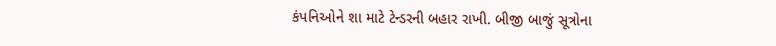કંપનિઓને શા માટે ટેન્ડરની બહાર રાખી. બીજી બાજું સૂત્રોના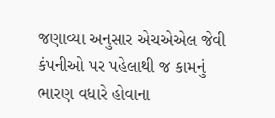જણાવ્યા અનુસાર એચએએલ જેવી કંપનીઓ પર પહેલાથી જ કામનું ભારણ વધારે હોવાના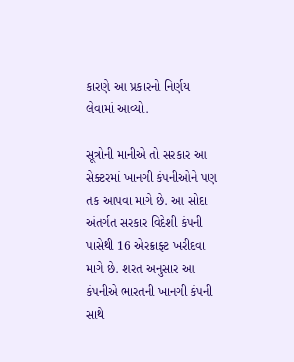કારણે આ પ્રકારનો નિર્ણય લેવામાં આવ્યો.

સૂત્રોની માનીએ તો સરકાર આ સેક્ટરમાં ખાનગી કંપનીઓને પણ તક આપવા માગે છે. આ સોદા અંતર્ગત સરકાર વિદેશી કંપની પાસેથી 16 એરક્રાફ્ટ ખરીદવા માગે છે. શરત અનુસાર આ કંપનીએ ભારતની ખાનગી કંપની સાથે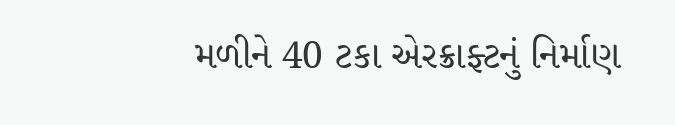મળીને 40 ટકા એરક્રાફ્ટનું નિર્માણ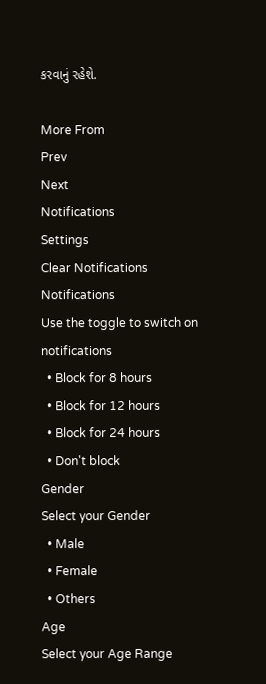કરવાનું રહેશે.

More From
Prev
Next
Notifications
Settings
Clear Notifications
Notifications
Use the toggle to switch on notifications
  • Block for 8 hours
  • Block for 12 hours
  • Block for 24 hours
  • Don't block
Gender
Select your Gender
  • Male
  • Female
  • Others
Age
Select your Age Range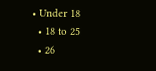• Under 18
  • 18 to 25
  • 26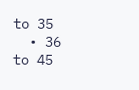to 35
  • 36 to 45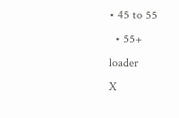• 45 to 55
  • 55+
loader
X